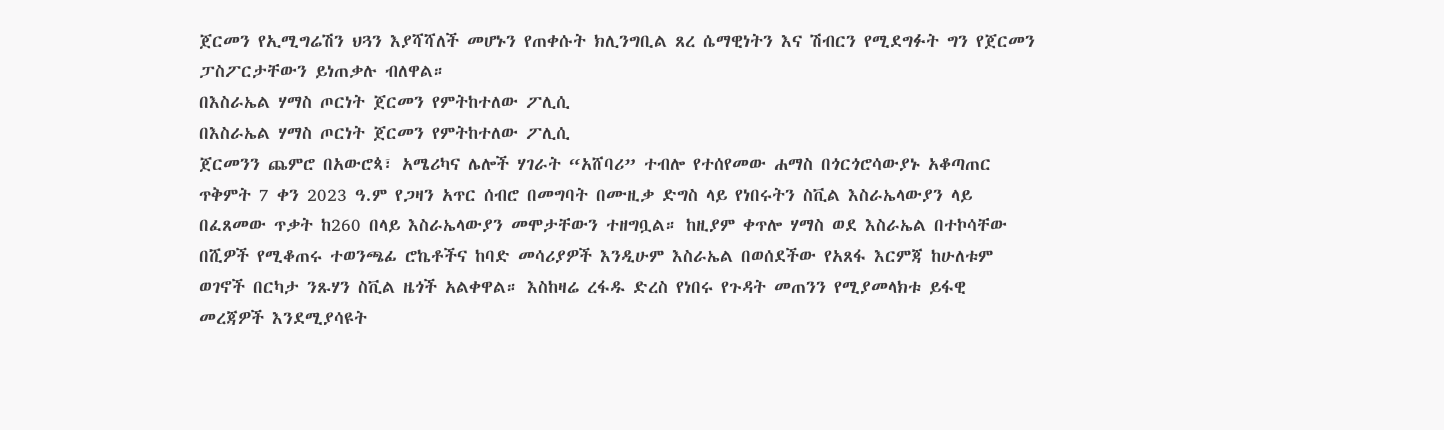ጀርመን የኢሚግሬሽን ህጓን እያሻሻለች መሆኑን የጠቀሱት ክሊንግቢል ጸረ ሴማዊነትን እና ሽብርን የሚደግፉት ግን የጀርመን ፓስፖርታቸውን ይነጠቃሉ ብለዋል።
በእስራኤል ሃማስ ጦርነት ጀርመን የምትከተለው ፖሊሲ
በእስራኤል ሃማስ ጦርነት ጀርመን የምትከተለው ፖሊሲ
ጀርመንን ጨምሮ በአውሮጳ፣ አሜሪካና ሌሎች ሃገራት “አሸባሪ” ተብሎ የተሰየመው ሐማስ በጎርጎሮሳውያኑ አቆጣጠር ጥቅምት 7 ቀን 2023 ዓ.ም የጋዛን አጥር ሰብሮ በመግባት በሙዚቃ ድግስ ላይ የነበሩትን ስቪል እስራኤላውያን ላይ በፈጸመው ጥቃት ከ260 በላይ እስራኤላውያን መሞታቸውን ተዘግቧል። ከዚያም ቀጥሎ ሃማስ ወደ እስራኤል በተኮሳቸው በሺዎች የሚቆጠሩ ተወንጫፊ ሮኬቶችና ከባድ መሳሪያዎች እንዲሁም እስራኤል በወሰደችው የአጸፋ እርምጃ ከሁለቱም ወገኖች በርካታ ንጹሃን ስቪል ዜጎች አልቀዋል። እስከዛሬ ረፋዱ ድረስ የነበሩ የጉዳት መጠንን የሚያመላክቱ ይፋዊ መረጃዎች እንደሚያሳዩት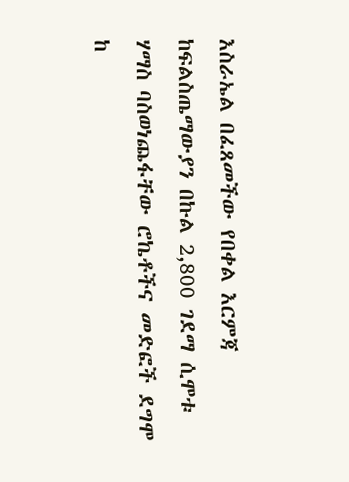እስራኤል በፈጸመችው የበቀል እርምጃ ከፍልስጤማውያን በኩል 2,800 ገደማ ሲሞቱ ሃማስ ባስወነጨፋቸው ሮኬቶችና መድፎች ደግሞ ከ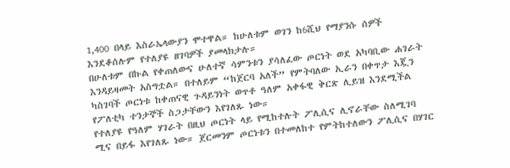1,400 በላይ እስራኤላውያን ሞተዋል። ከሁለቱም ወገን ከ6ሺህ የማያንሱ ሰዎች እንደቆሰሉም የተለያዩ ዘገባዎች ያመላክታሉ።
በሁለቱም በኩል የቀጠለውና ሁለተኛ ሳምንቱን ያሳለፈው ጦርነት ወደ አካባቢው ሐገራት እንዳይዛመት አስግቷል። በተለይም “ከጀርባ አለች” የምትባለው ኢራን በቀጥታ እጇን ካስገባች ጦርነቱ ከቀጠናዊ ጉዳይንነት ወጥቶ ዓለም አቀፋዊ ቅርጽ ሊይዝ እንደሚችል የፖለቲካ ተንታኞች ስጋታቸውን እየገለጹ ነው።
የተለያዩ የዓለም ሃገራት በዚህ ጦርነት ላይ የሚከተሉት ፖሊሲና ሊኖራቸው ስለሚገባ ሚና በይፋ እየገለጹ ነው። ጀርመንም ጦርነቱን በተመለከተ የምትከተለውን ፖሊሲና በሃገር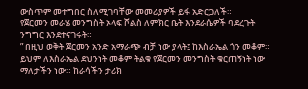ውስጥም መተግበር ስለሚገባቸው መመሪያዎች ይፋ አድርጋለች።
የጀርመን መራሄ መንግስት ኦላፍ ሾልስ ለምክር ቤት እንደራሴዎች ባደረጉት ንግግር እንደተናገሩት።
” በዚህ ወቅት ጀርመን አንድ አማራጭ ብቻ ነው ያላት፤ ከእስራኤል ጎን መቆም። ይህም ለእስራኤል ደህንነት መቆም ትልቁ የጀርመን መንግስት ቁርጠኝነት ነው ማለታችን ነው። ከራሳችን ታሪክ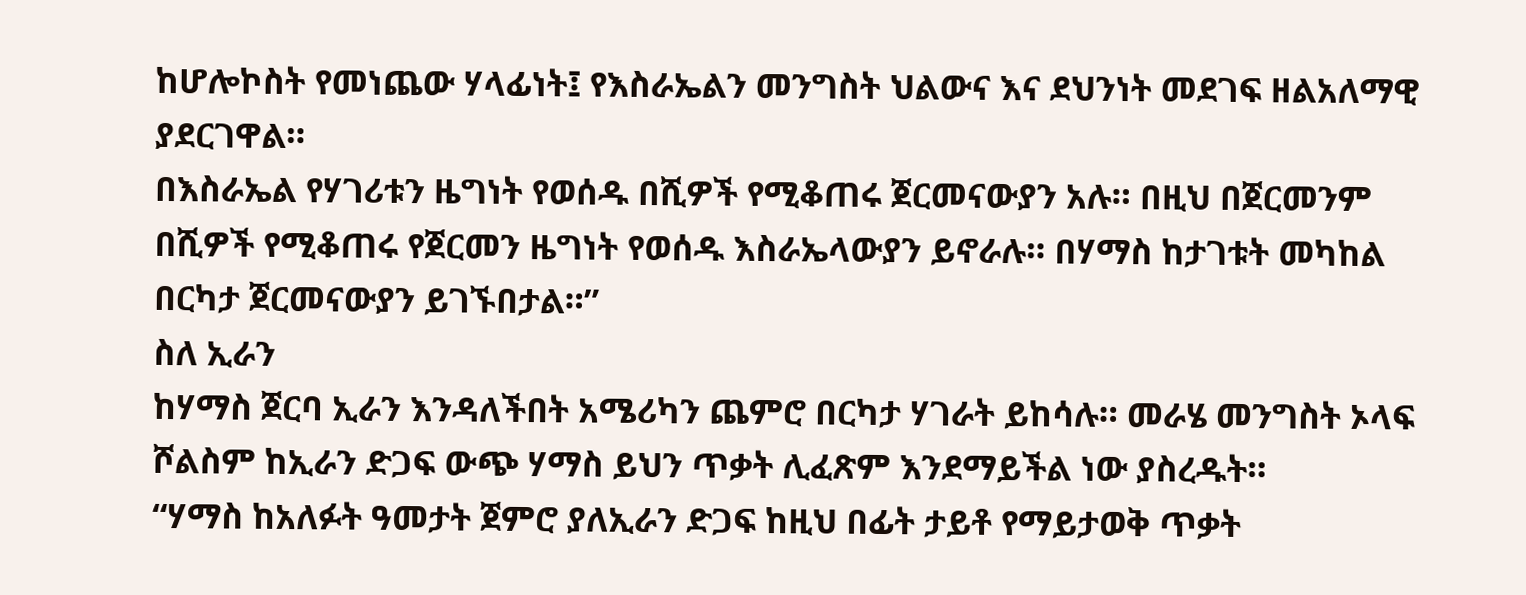ከሆሎኮስት የመነጨው ሃላፊነት፤ የእስራኤልን መንግስት ህልውና እና ደህንነት መደገፍ ዘልአለማዊ ያደርገዋል።
በእስራኤል የሃገሪቱን ዜግነት የወሰዱ በሺዎች የሚቆጠሩ ጀርመናውያን አሉ። በዚህ በጀርመንም በሺዎች የሚቆጠሩ የጀርመን ዜግነት የወሰዱ እስራኤላውያን ይኖራሉ። በሃማስ ከታገቱት መካከል በርካታ ጀርመናውያን ይገኙበታል።”
ስለ ኢራን
ከሃማስ ጀርባ ኢራን እንዳለችበት አሜሪካን ጨምሮ በርካታ ሃገራት ይከሳሉ። መራሄ መንግስት ኦላፍ ሾልስም ከኢራን ድጋፍ ውጭ ሃማስ ይህን ጥቃት ሊፈጽም እንደማይችል ነው ያስረዱት።
“ሃማስ ከአለፉት ዓመታት ጀምሮ ያለኢራን ድጋፍ ከዚህ በፊት ታይቶ የማይታወቅ ጥቃት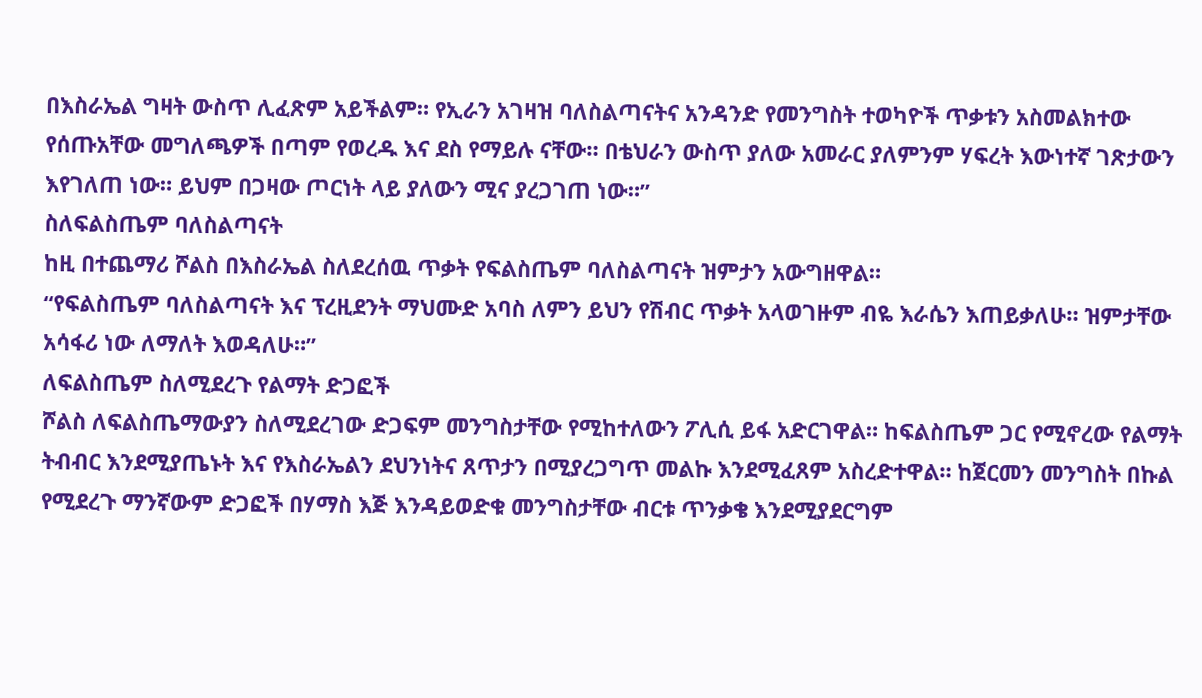በእስራኤል ግዛት ውስጥ ሊፈጽም አይችልም። የኢራን አገዛዝ ባለስልጣናትና አንዳንድ የመንግስት ተወካዮች ጥቃቱን አስመልክተው የሰጡአቸው መግለጫዎች በጣም የወረዱ እና ደስ የማይሉ ናቸው። በቴህራን ውስጥ ያለው አመራር ያለምንም ሃፍረት እውነተኛ ገጽታውን እየገለጠ ነው። ይህም በጋዛው ጦርነት ላይ ያለውን ሚና ያረጋገጠ ነው።”
ስለፍልስጤም ባለስልጣናት
ከዚ በተጨማሪ ሾልስ በእስራኤል ስለደረሰዉ ጥቃት የፍልስጤም ባለስልጣናት ዝምታን አውግዘዋል።
“የፍልስጤም ባለስልጣናት እና ፕረዚደንት ማህሙድ አባስ ለምን ይህን የሽብር ጥቃት አላወገዙም ብዬ እራሴን እጠይቃለሁ። ዝምታቸው አሳፋሪ ነው ለማለት እወዳለሁ።”
ለፍልስጤም ስለሚደረጉ የልማት ድጋፎች
ሾልስ ለፍልስጤማውያን ስለሚደረገው ድጋፍም መንግስታቸው የሚከተለውን ፖሊሲ ይፋ አድርገዋል። ከፍልስጤም ጋር የሚኖረው የልማት ትብብር እንደሚያጤኑት እና የእስራኤልን ደህንነትና ጸጥታን በሚያረጋግጥ መልኩ እንደሚፈጸም አስረድተዋል። ከጀርመን መንግስት በኩል የሚደረጉ ማንኛውም ድጋፎች በሃማስ እጅ እንዳይወድቁ መንግስታቸው ብርቱ ጥንቃቄ እንደሚያደርግም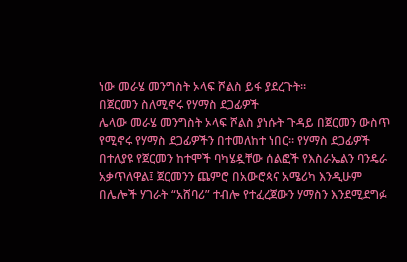ነው መራሄ መንግስት ኦላፍ ሾልስ ይፋ ያደረጉት።
በጀርመን ስለሚኖሩ የሃማስ ደጋፊዎች
ሌላው መራሄ መንግስት ኦላፍ ሾልስ ያነሱት ጉዳይ በጀርመን ውስጥ የሚኖሩ የሃማስ ደጋፊዎችን በተመለከተ ነበር። የሃማስ ደጋፊዎች በተለያዩ የጀርመን ከተሞች ባካሄዷቸው ሰልፎች የእስራኤልን ባንዴራ አቃጥለዋል፤ ጀርመንን ጨምሮ በአውሮጳና አሜሪካ እንዲሁም በሌሎች ሃገራት “አሸባሪ” ተብሎ የተፈረጀውን ሃማስን እንደሚደግፉ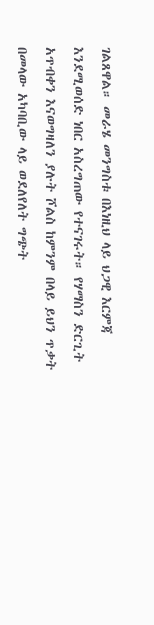ገልጸዋል። መራሄ መንግስቱ በእነዚህ ላይ ህጋዊ እርምጃ እንደሚወሰድ ነበር አስረግጠው የተናገሩት። የሃማስን ድርጊት አጥብቀን እናወግዛለን ያሉት ሾልስ ከምንም በላይ ይህን ጥቃት በመላው አካባቢው ላይ ወደለየለት ግጭት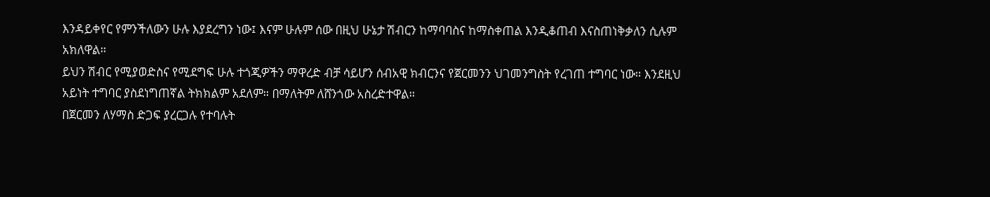እንዳይቀየር የምንችለውን ሁሉ እያደረግን ነው፤ እናም ሁሉም ሰው በዚህ ሁኔታ ሽብርን ከማባባስና ከማስቀጠል እንዲቆጠብ እናስጠነቅቃለን ሲሉም አክለዋል።
ይህን ሽብር የሚያወድስና የሚደግፍ ሁሉ ተጎጂዎችን ማዋረድ ብቻ ሳይሆን ሰብአዊ ክብርንና የጀርመንን ህገመንግስት የረገጠ ተግባር ነው። እንደዚህ አይነት ተግባር ያስደነግጠኛል ትክክልም አደለም። በማለትም ለሸንጎው አስረድተዋል።
በጀርመን ለሃማስ ድጋፍ ያረርጋሉ የተባሉት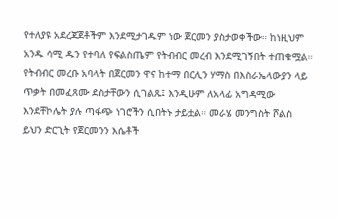የተለያዩ አደረጃጀቶችም እንደሚታገዱም ነው ጀርመን ያስታወቀችው። ከነዚህም አንዱ ሳሚ ዱን የተባለ የፍልስጤም የትብብር መረብ እንደሚገኝበት ተጠቁሟል። የትብብር መረቡ አባላት በጀርመን ዋና ከተማ በርሊን ሃማስ በእስራኤላውያን ላይ ጥቃት በመፈጸሙ ደስታቸውን ሲገልጹ፤ እንዲሁም ለአላፊ አግዳሚው እንደቸኮሌት ያሉ ጣፋጭ ነገሮችን ሲበትኑ ታይቷል። መራሄ መንግስት ሾልስ ይህን ድርጊት የጀርመንን እሴቶች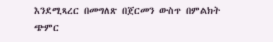እንደሚጻረር በመግለጽ በጀርመን ውስጥ በምልክት ጭምር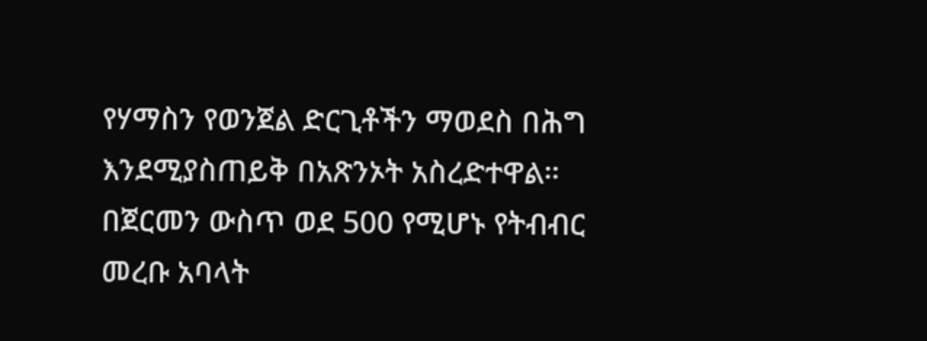የሃማስን የወንጀል ድርጊቶችን ማወደስ በሕግ እንደሚያስጠይቅ በአጽንኦት አስረድተዋል።
በጀርመን ውስጥ ወደ 500 የሚሆኑ የትብብር መረቡ አባላት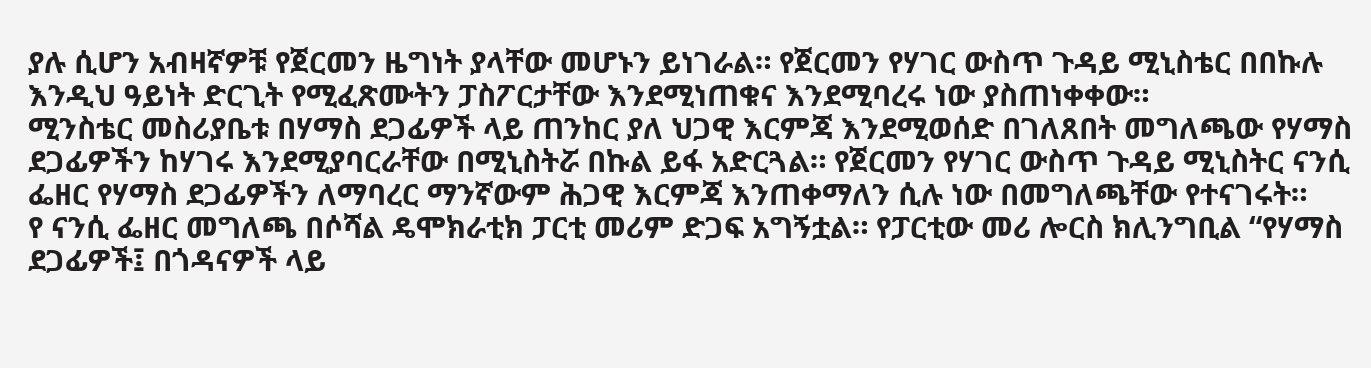ያሉ ሲሆን አብዛኛዎቹ የጀርመን ዜግነት ያላቸው መሆኑን ይነገራል። የጀርመን የሃገር ውስጥ ጉዳይ ሚኒስቴር በበኩሉ እንዲህ ዓይነት ድርጊት የሚፈጽሙትን ፓስፖርታቸው እንደሚነጠቁና እንደሚባረሩ ነው ያስጠነቀቀው።
ሚንስቴር መስሪያቤቱ በሃማስ ደጋፊዎች ላይ ጠንከር ያለ ህጋዊ እርምጃ እንደሚወሰድ በገለጸበት መግለጫው የሃማስ ደጋፊዎችን ከሃገሩ እንደሚያባርራቸው በሚኒስትሯ በኩል ይፋ አድርጓል። የጀርመን የሃገር ውስጥ ጉዳይ ሚኒስትር ናንሲ ፌዘር የሃማስ ደጋፊዎችን ለማባረር ማንኛውም ሕጋዊ እርምጃ እንጠቀማለን ሲሉ ነው በመግለጫቸው የተናገሩት።
የ ናንሲ ፌዘር መግለጫ በሶሻል ዴሞክራቲክ ፓርቲ መሪም ድጋፍ አግኝቷል። የፓርቲው መሪ ሎርስ ክሊንግቢል “የሃማስ ደጋፊዎች፤ በጎዳናዎች ላይ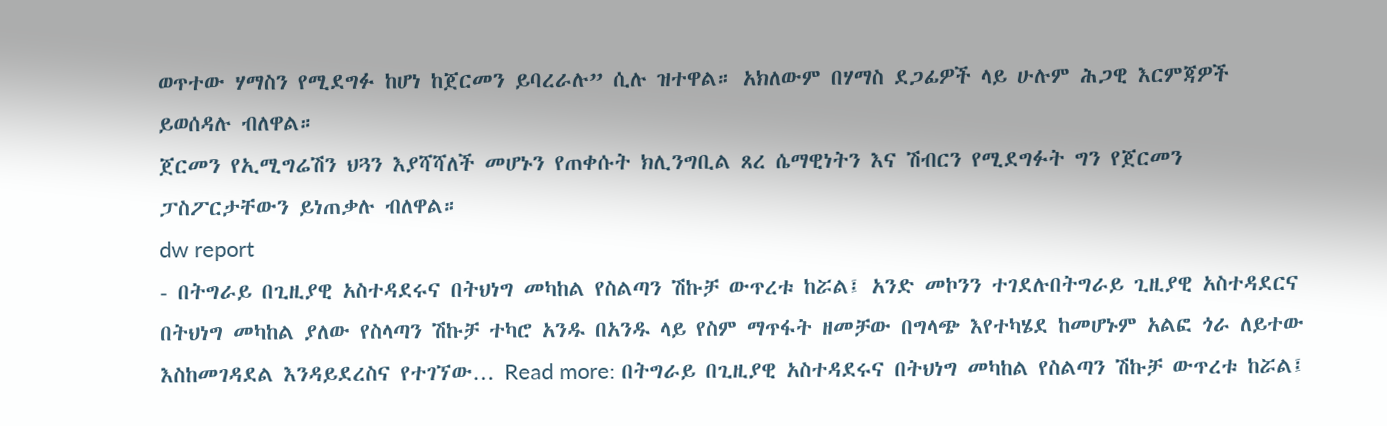ወጥተው ሃማስን የሚደግፉ ከሆነ ከጀርመን ይባረራሉ” ሲሉ ዝተዋል። አክለውም በሃማስ ደጋፊዎች ላይ ሁሉም ሕጋዊ እርምጃዎች ይወሰዳሉ ብለዋል።
ጀርመን የኢሚግሬሽን ህጓን እያሻሻለች መሆኑን የጠቀሱት ክሊንግቢል ጸረ ሴማዊነትን እና ሽብርን የሚደግፉት ግን የጀርመን ፓስፖርታቸውን ይነጠቃሉ ብለዋል።
dw report
- በትግራይ በጊዚያዊ አስተዳደሩና በትህነግ መካከል የስልጣን ሽኩቻ ውጥረቱ ከሯል፤ አንድ መኮንን ተገደሉበትግራይ ጊዚያዊ አስተዳደርና በትህነግ መካከል ያለው የስላጣን ሽኩቻ ተካሮ አንዱ በአንዱ ላይ የስም ማጥፋት ዘመቻው በግላጭ እየተካሄደ ከመሆኑም አልፎ ጎራ ለይተው እስከመገዳደል እንዳይደረስና የተገኘው… Read more: በትግራይ በጊዚያዊ አስተዳደሩና በትህነግ መካከል የስልጣን ሽኩቻ ውጥረቱ ከሯል፤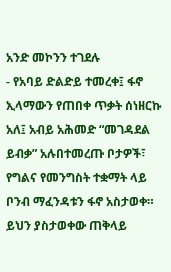አንድ መኮንን ተገደሉ
- የአባይ ድልድይ ተመረቀ፤ ፋኖ ኢላማውን የጠበቀ ጥቃት ሰነዘርኩ አለ፤ አብይ አሕመድ “መገዳደል ይብቃ” አሉበተመረጡ ቦታዎች፣ የግልና የመንግስት ተቋማት ላይ ቦንብ ማፈንዳቱን ፋኖ አስታወቀ። ይህን ያስታወቀው ጠቅላይ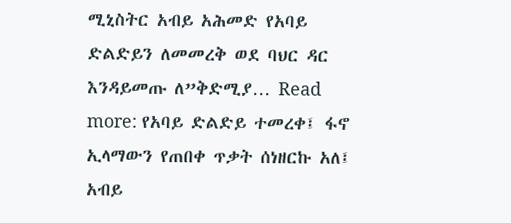ሚኒስትር አብይ አሕመድ የአባይ ድልድይን ለመመረቅ ወደ ባህር ዳር እንዳይመጡ ለ”ቅድሚያ… Read more: የአባይ ድልድይ ተመረቀ፤ ፋኖ ኢላማውን የጠበቀ ጥቃት ሰነዘርኩ አለ፤ አብይ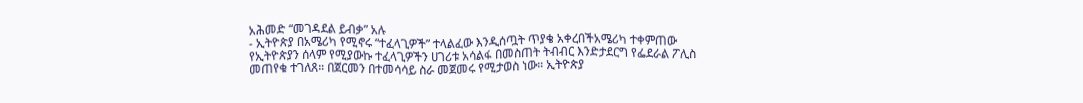አሕመድ “መገዳደል ይብቃ” አሉ
- ኢትዮጵያ በአሜሪካ የሚኖሩ “ተፈላጊዎች” ተላልፈው እንዲሰጧት ጥያቄ አቀረበችአሜሪካ ተቀምጠው የኢትዮጵያን ሰላም የሚያውኩ ተፈላጊዎችን ሀገሪቱ አሳልፋ በመስጠት ትብብር እንድታደርግ የፌደራል ፖሊስ መጠየቁ ተገለጸ። በጀርመን በተመሳሳይ ስራ መጀመሩ የሚታወስ ነው። ኢትዮጵያ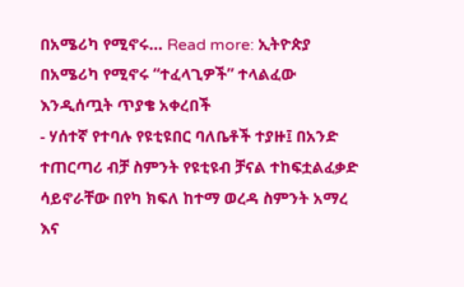በአሜሪካ የሚኖሩ… Read more: ኢትዮጵያ በአሜሪካ የሚኖሩ “ተፈላጊዎች” ተላልፈው እንዲሰጧት ጥያቄ አቀረበች
- ሃሰተኛ የተባሉ የዩቲዩበር ባለቤቶች ተያዙ፤ በአንድ ተጠርጣሪ ብቻ ስምንት የዩቲዩብ ቻናል ተከፍቷልፈቃድ ሳይኖራቸው በየካ ክፍለ ከተማ ወረዳ ስምንት አማረ እና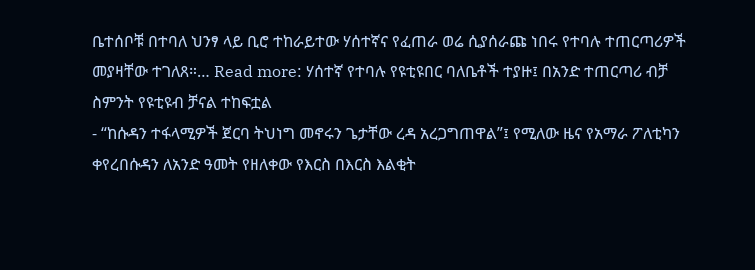ቤተሰቦቹ በተባለ ህንፃ ላይ ቢሮ ተከራይተው ሃሰተኛና የፈጠራ ወሬ ሲያሰራጩ ነበሩ የተባሉ ተጠርጣሪዎች መያዛቸው ተገለጸ።… Read more: ሃሰተኛ የተባሉ የዩቲዩበር ባለቤቶች ተያዙ፤ በአንድ ተጠርጣሪ ብቻ ስምንት የዩቲዩብ ቻናል ተከፍቷል
- “ከሱዳን ተፋላሚዎች ጀርባ ትህነግ መኖሩን ጌታቸው ረዳ አረጋግጠዋል”፤ የሚለው ዜና የአማራ ፖለቲካን ቀየረበሱዳን ለአንድ ዓመት የዘለቀው የእርስ በእርስ እልቂት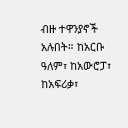ብዙ ተዋንያኖች አሉበት። ከአርቡ ዓለም፣ ከአውሮፓ፣ ከአፍሪቃ፣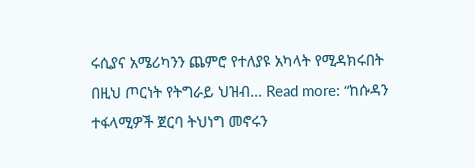ሩሲያና አሜሪካንን ጨምሮ የተለያዩ አካላት የሚዳክሩበት በዚህ ጦርነት የትግራይ ህዝብ… Read more: “ከሱዳን ተፋላሚዎች ጀርባ ትህነግ መኖሩን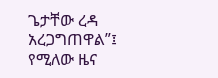ጌታቸው ረዳ አረጋግጠዋል”፤ የሚለው ዜና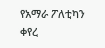የአማራ ፖለቲካን ቀየረ